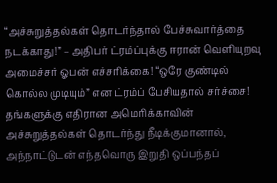“அச்சுறுத்தல்கள் தொடர்ந்தால் பேச்சுவார்த்தை நடக்காது!” – அதிபர் ட்ரம்ப்புக்கு ஈரான் வெளியுறவு அமைச்சர் ஓபன் எச்சரிக்கை! “ஒரே குண்டில் கொல்ல முடியும்” என ட்ரம்ப் பேசியதால் சர்ச்சை!
தங்களுக்கு எதிரான அமெரிக்காவின் அச்சுறுத்தல்கள் தொடர்ந்து நீடிக்குமானால், அந்நாட்டுடன் எந்தவொரு இறுதி ஒப்பந்தப்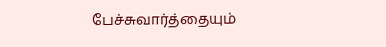பேச்சுவார்த்தையும்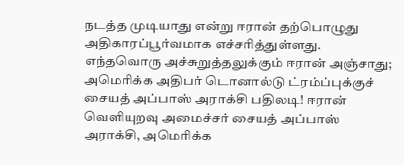நடத்த முடியாது என்று ஈரான் தற்பொழுது அதிகாரப்பூர்வமாக எச்சரித்துள்ளது. எந்தவொரு அச்சுறுத்தலுக்கும் ஈரான் அஞ்சாது; அமெரிக்க அதிபர் டொனால்டு ட்ரம்ப்புக்குச் சையத் அப்பாஸ் அராக்சி பதிலடி! ஈரான் வெளியுறவு அமைச்சர் சையத் அப்பாஸ் அராக்சி, அமெரிக்க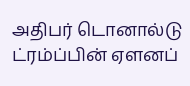அதிபர் டொனால்டு ட்ரம்ப்பின் ஏளனப்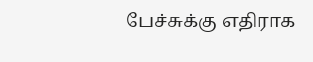பேச்சுக்கு எதிராக